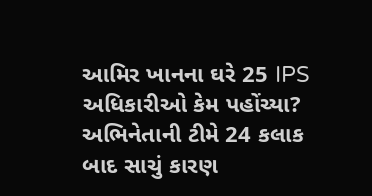આમિર ખાનના ઘરે 25 IPS અધિકારીઓ કેમ પહોંચ્યા? અભિનેતાની ટીમે 24 કલાક બાદ સાચું કારણ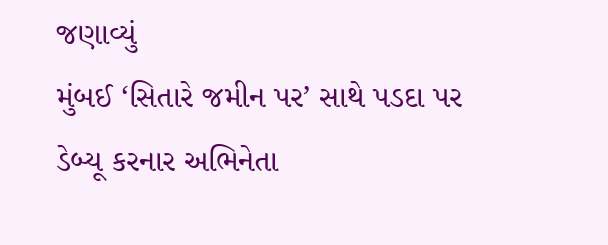જણાવ્યું
મુંબઈ ‘સિતારે જમીન પર’ સાથે પડદા પર ડેબ્યૂ કરનાર અભિનેતા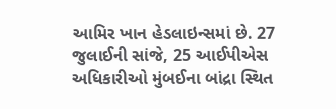આમિર ખાન હેડલાઇન્સમાં છે. 27 જુલાઈની સાંજે, 25 આઈપીએસ અધિકારીઓ મુંબઈના બાંદ્રા સ્થિત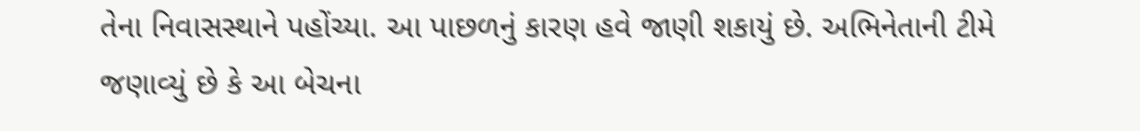તેના નિવાસસ્થાને પહોંચ્યા. આ પાછળનું કારણ હવે જાણી શકાયું છે. અભિનેતાની ટીમે જણાવ્યું છે કે આ બેચના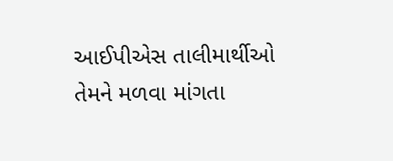આઈપીએસ તાલીમાર્થીઓ તેમને મળવા માંગતા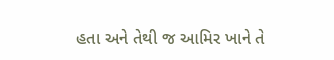હતા અને તેથી જ આમિર ખાને તે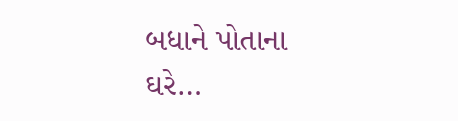બધાને પોતાના ઘરે…